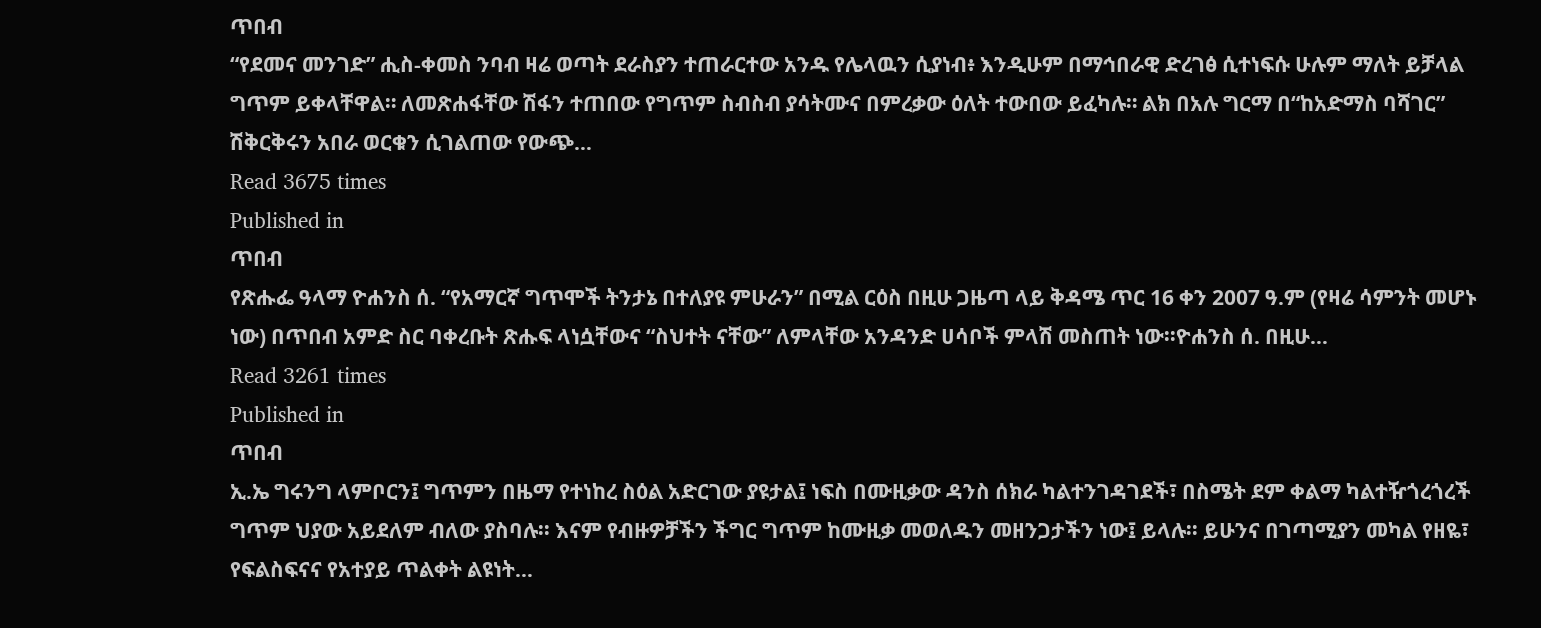ጥበብ
“የደመና መንገድ” ሒስ-ቀመስ ንባብ ዛሬ ወጣት ደራስያን ተጠራርተው አንዱ የሌላዉን ሲያነብ፥ እንዲሁም በማኅበራዊ ድረገፅ ሲተነፍሱ ሁሉም ማለት ይቻላል ግጥም ይቀላቸዋል። ለመጽሐፋቸው ሽፋን ተጠበው የግጥም ስብስብ ያሳትሙና በምረቃው ዕለት ተውበው ይፈካሉ። ልክ በአሉ ግርማ በ“ከአድማስ ባሻገር” ሽቅርቅሩን አበራ ወርቁን ሲገልጠው የውጭ…
Read 3675 times
Published in
ጥበብ
የጽሑፌ ዓላማ ዮሐንስ ሰ. “የአማርኛ ግጥሞች ትንታኔ በተለያዩ ምሁራን” በሚል ርዕስ በዚሁ ጋዜጣ ላይ ቅዳሜ ጥር 16 ቀን 2007 ዓ.ም (የዛሬ ሳምንት መሆኑ ነው) በጥበብ አምድ ስር ባቀረቡት ጽሑፍ ላነሷቸውና “ስህተት ናቸው” ለምላቸው አንዳንድ ሀሳቦች ምላሽ መስጠት ነው፡፡ዮሐንስ ሰ. በዚሁ…
Read 3261 times
Published in
ጥበብ
ኢ.ኤ ግሩንግ ላምቦርን፤ ግጥምን በዜማ የተነከረ ስዕል አድርገው ያዩታል፤ ነፍስ በሙዚቃው ዳንስ ሰክራ ካልተንገዳገደች፣ በስሜት ደም ቀልማ ካልተዥጎረጎረች ግጥም ህያው አይደለም ብለው ያስባሉ፡፡ እናም የብዙዎቻችን ችግር ግጥም ከሙዚቃ መወለዱን መዘንጋታችን ነው፤ ይላሉ፡፡ ይሁንና በገጣሚያን መካል የዘዬ፣ የፍልስፍናና የአተያይ ጥልቀት ልዩነት…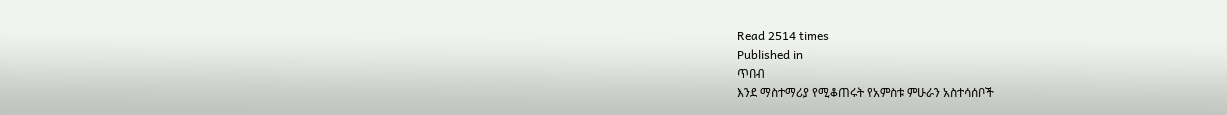Read 2514 times
Published in
ጥበብ
እንደ ማስተማሪያ የሚቆጠሩት የአምስቱ ምሁራን አስተሳሰቦች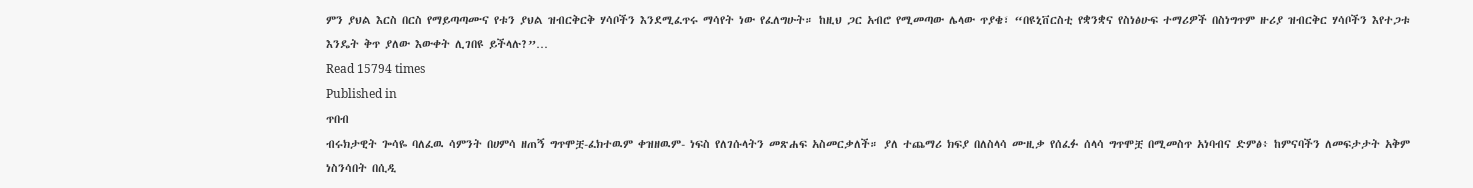ምን ያህል እርስ በርስ የማይጣጣሙና የቱን ያህል ዝብርቅርቅ ሃሳቦችን እንደሚፈጥሩ ማሳየት ነው የፈለግሁት። ከዚህ ጋር አብሮ የሚመጣው ሌላው ጥያቄ፣ “በዩኒቨርስቲ የቋንቋና የስነፅሁፍ ተማሪዎች በስነግጥም ዙሪያ ዝብርቅር ሃሳቦችን እየተጋቱ እንዴት ቅጥ ያለው እውቀት ሊገበዩ ይችላሉ?”…
Read 15794 times
Published in
ጥበብ
ብሩክታዊት ጐሳዬ ባለፈዉ ሳምንት በሀምሳ ዘጠኝ ግጥሞቿ-ፈክተዉም ቀዝዘዉም- ነፍስ የለገሱላትን መጽሐፍ አስመርቃለች። ያለ ተጨማሪ ክፍያ በለስላሳ ሙዚቃ የሰፈፉ ሰላሳ ግጥሞቿ በሚመስጥ አነባብና ድምፅ፥ ከምናባችን ለመፍታታት አቅም ነስንሳበት በሲዲ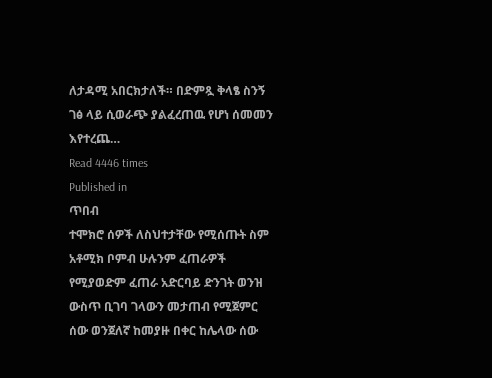ለታዳሚ አበርክታለች። በድምጿ ቅላፄ ስንኝ ገፅ ላይ ሲወራጭ ያልፈረጠዉ የሆነ ሰመመን እየተረጨ…
Read 4446 times
Published in
ጥበብ
ተሞክሮ ሰዎች ለስህተታቸው የሚሰጡት ስም አቶሚክ ቦምብ ሁሉንም ፈጠራዎች የሚያወድም ፈጠራ አድርባይ ድንገት ወንዝ ውስጥ ቢገባ ገላውን መታጠብ የሚጀምር ሰው ወንጀለኛ ከመያዙ በቀር ከሌላው ሰው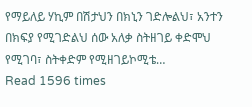የማይለይ ሃኪም በሽታህን በክኒን ገድሎልህ፣ አንተን በክፍያ የሚገድልህ ሰው አለቃ ስትዘገይ ቀድሞህ የሚገባ፣ ስትቀድም የሚዘገይኮሚቴ…
Read 1596 times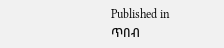Published in
ጥበብ